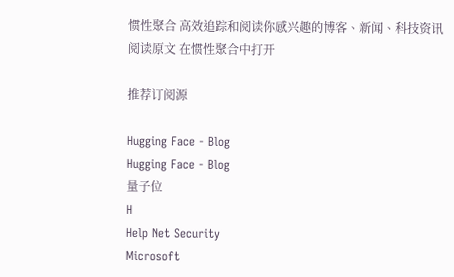惯性聚合 高效追踪和阅读你感兴趣的博客、新闻、科技资讯
阅读原文 在惯性聚合中打开

推荐订阅源

Hugging Face - Blog
Hugging Face - Blog
量子位
H
Help Net Security
Microsoft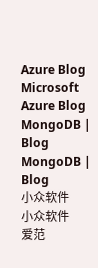Azure Blog
Microsoft Azure Blog
MongoDB | Blog
MongoDB | Blog
小众软件
小众软件
爱范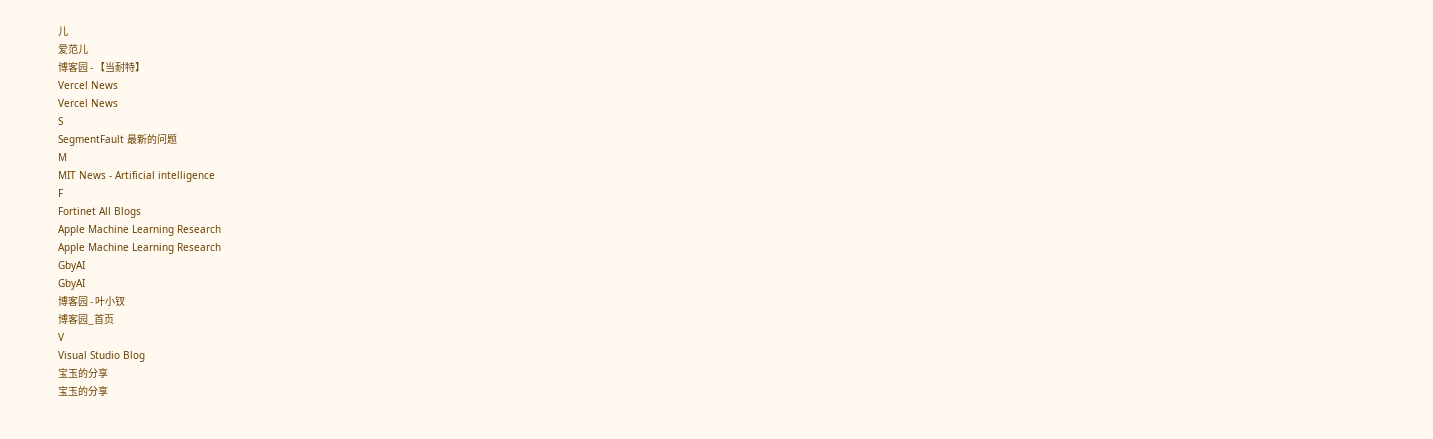儿
爱范儿
博客园 - 【当耐特】
Vercel News
Vercel News
S
SegmentFault 最新的问题
M
MIT News - Artificial intelligence
F
Fortinet All Blogs
Apple Machine Learning Research
Apple Machine Learning Research
GbyAI
GbyAI
博客园 - 叶小钗
博客园_首页
V
Visual Studio Blog
宝玉的分享
宝玉的分享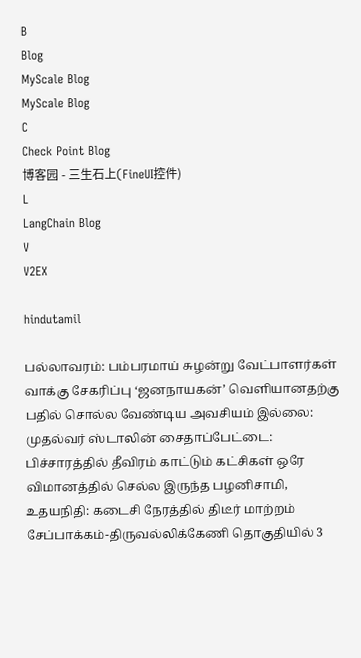B
Blog
MyScale Blog
MyScale Blog
C
Check Point Blog
博客园 - 三生石上(FineUI控件)
L
LangChain Blog
V
V2EX

hindutamil

பல்லாவரம்: பம்பரமாய் சுழன்று வேட்பாளர்கள் வாக்கு சேகரிப்பு ‘ஜனநாயகன்’ வெளியானதற்கு பதில் சொல்ல வேண்டிய அவசியம் இல்லை: முதல்வர் ஸ்டாலின் சைதாப்பேட்டை: பிச்சாரத்தில் தீவிரம் காட்டும் கட்சிகள் ஒரே விமானத்தில் செல்ல இருந்த பழனிசாமி, உதயநிதி: கடைசி நேரத்தில் திடீர் மாற்றம் சேப்பாக்கம்-திருவல்லிக்கேணி தொகுதியில் 3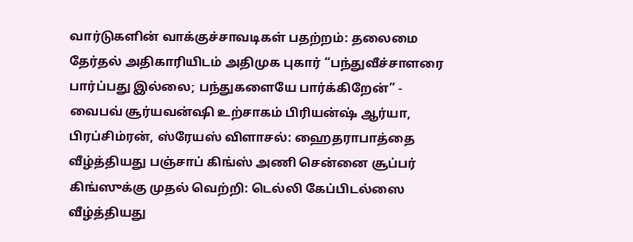வார்டுகளின் வாக்குச்சாவடிகள் பதற்றம்: தலைமை தேர்தல் அதிகாரியிடம் அதிமுக புகார் “பந்துவீச்சாளரை பார்ப்பது இல்லை; பந்துகளையே பார்க்கிறேன்” - வைபவ் சூர்யவன்ஷி உற்சாகம் பிரியன்ஷ் ஆர்யா, பிரப்சிம்ரன், ஸ்ரேயஸ் விளாசல்: ஹைதராபாத்தை வீழ்த்தியது பஞ்சாப் கிங்ஸ் அணி சென்னை சூப்பர் கிங்ஸுக்கு முதல் வெற்றி: டெல்லி கேப்பிடல்ஸை வீழ்த்தியது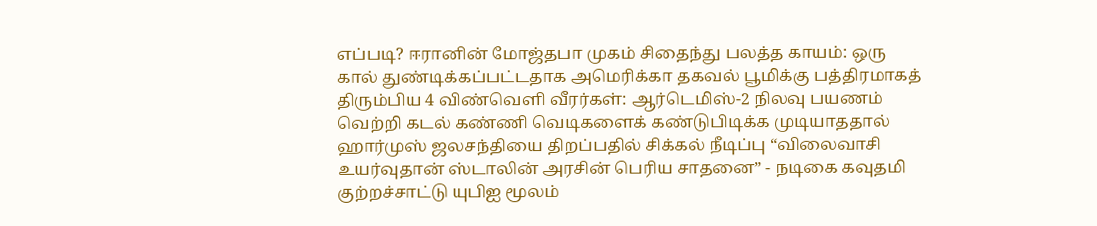எப்படி? ஈரானின் மோஜ்தபா முகம் சிதைந்து பலத்த காயம்: ஒரு கால் துண்டிக்கப்பட்டதாக அமெரிக்கா தகவல் பூமிக்கு பத்திரமாகத் திரும்பிய 4 விண்வெளி வீரர்கள்: ஆர்டெமிஸ்-2 நிலவு பயணம் வெற்றி கடல் கண்ணி வெடிகளைக் கண்டுபிடிக்க முடியாததால் ஹார்முஸ் ஜலசந்தியை திறப்பதில் சிக்கல் நீடிப்பு “விலைவாசி உயர்வுதான் ஸ்டாலின் அரசின் பெரிய சாதனை” - நடிகை கவுதமி குற்றச்சாட்டு யுபிஐ மூலம்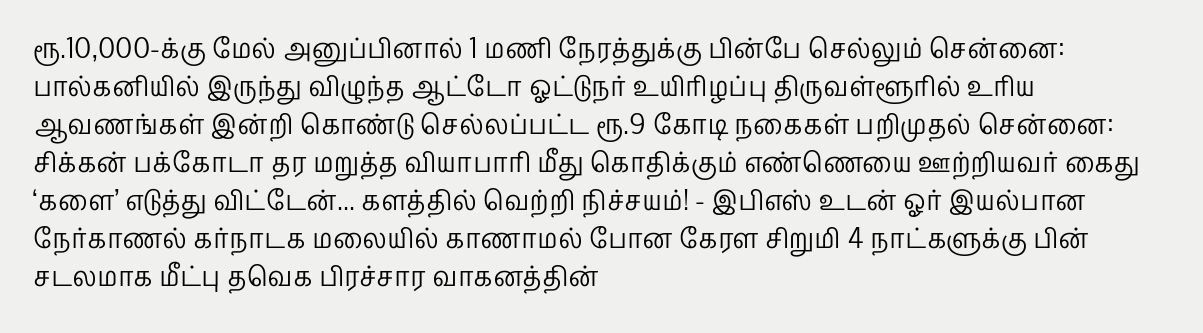ரூ.10,000-க்கு மேல் அனுப்பினால் 1 மணி நேரத்துக்கு பின்பே செல்லும் சென்னை: பால்கனியில் இருந்து விழுந்த ஆட்டோ ஓட்டுநர் உயிரிழப்பு திருவள்ளூரில் உரிய ஆவணங்கள் இன்றி கொண்டு செல்லப்பட்ட ரூ.9 கோடி நகைகள் பறிமுதல் சென்னை: சிக்கன் பக்கோடா தர மறுத்த வியாபாரி மீது கொதிக்கும் எண்ணெயை ஊற்றியவர் கைது ‘களை’ எடுத்து விட்டேன்... களத்தில் வெற்றி நிச்சயம்! - இபிஎஸ் உடன் ஓர் இயல்பான நேர்காணல் கர்நாடக மலையில் காணாமல் போன கேரள சிறுமி 4 நாட்களுக்கு பின் சடலமாக மீட்பு தவெக பிரச்சார வாகனத்தின்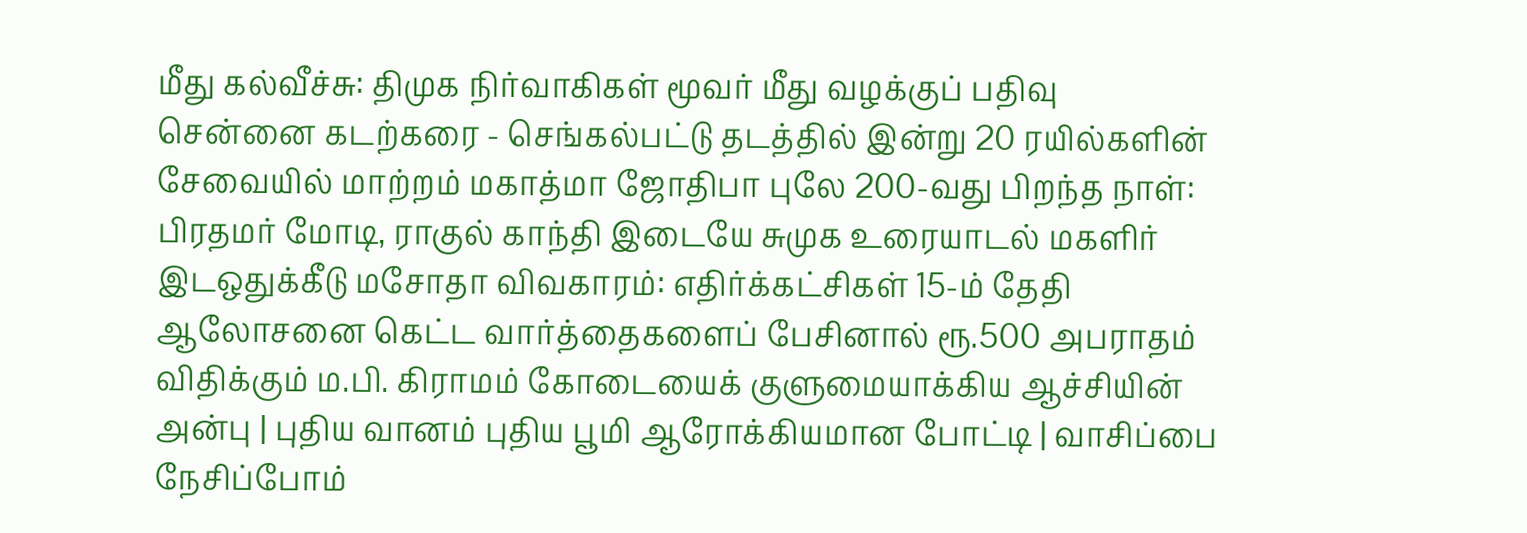மீது கல்வீச்சு: திமுக நிர்வாகிகள் மூவர் மீது வழக்குப் பதிவு சென்னை கடற்கரை - செங்கல்பட்டு தடத்தில் இன்று 20 ரயில்களின் சேவையில் மாற்றம் மகாத்மா ஜோதிபா புலே 200-வது பிறந்த நாள்: பிரதமர் மோடி, ராகுல் காந்தி இடையே சுமுக உரையாடல் மகளிர் இடஒதுக்கீடு மசோதா விவகாரம்: எதிர்க்கட்சிகள் 15-ம் தேதி ஆலோசனை கெட்ட வார்த்தைகளைப் பேசினால் ரூ.500 அபராதம் விதிக்கும் ம.பி. கிராமம் கோடையைக் குளுமையாக்கிய ஆச்சியின் அன்பு | புதிய வானம் புதிய பூமி ஆரோக்கியமான போட்டி | வாசிப்பை நேசிப்போம்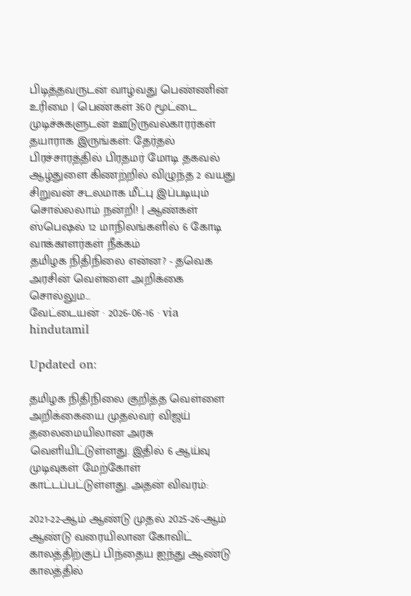பிடித்தவருடன் வாழ்வது பெண்ணின் உரிமை | பெண்கள் 360 மூட்டை முடிச்சுகளுடன் ஊடுருவல்காரர்கள் தயாராக இருங்கள்: தேர்தல் பிரச்சாரத்தில் பிரதமர் மோடி தகவல் ஆழ்துளை கிணற்றில் விழுந்த 2 வயது சிறுவன் சடலமாக மீட்பு இப்படியும் சொல்லலாம் நன்றி! | ஆண்கள் ஸ்பெஷல் 12 மாநிலங்களில் 6 கோடி வாக்காளர்கள் நீக்கம்
தமிழக நிதிநிலை என்ன? - தவெக அரசின் வெள்ளை அறிக்கை சொல்லும...
வேட்டையன் · 2026-06-16 · via hindutamil

Updated on:

தமிழக நிதிநிலை குறித்த வெள்ளை அறிக்கையை முதல்வர் விஜய் தலைமையிலான அரசு வெளியிட்டுள்ளது. இதில் 6 ஆய்வு முடிவுகள் மேற்கோள் காட்டப்பட்டுள்ளது. அதன் விவரம்:

2021-22-ஆம் ஆண்டு முதல் 2025-26-ஆம் ஆண்டு வரையிலான கோவிட் காலத்திற்குப் பிந்தைய ஐந்து ஆண்டு காலத்தில்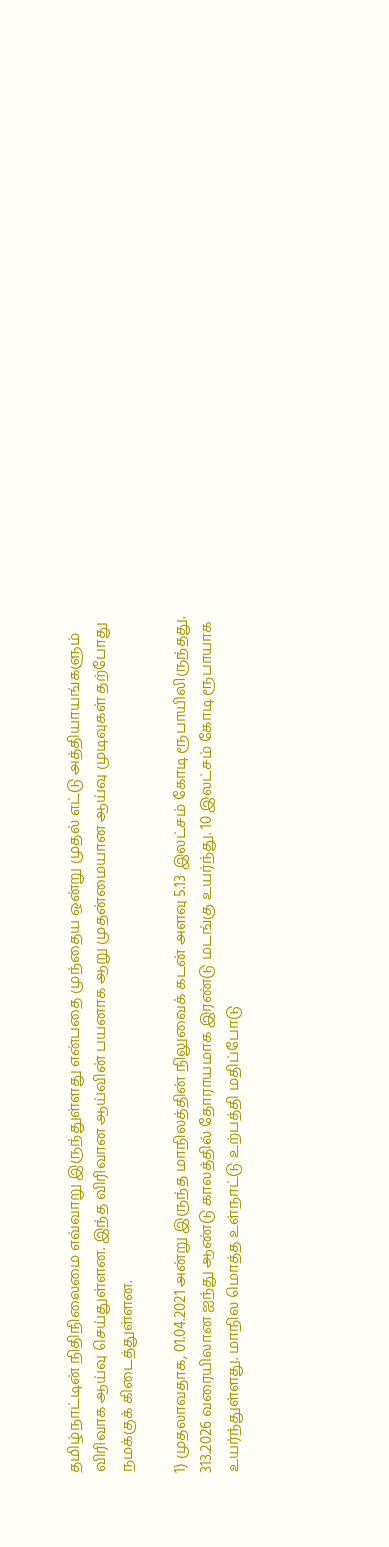தமிழ்நாட்டின் நிதிநிலைமை எவ்வாறு இருந்துள்ளது என்பதை முந்தைய ஒன்று முதல் எட்டு அத்தியாயங்களும் விரிவாக ஆய்வு செய்துள்ளன. இந்த விரிவான ஆய்வின் பயனாக ஆறு முதன்மையான ஆய்வு முடிவுகள் தற்போது நமக்குக் கிடைத்துள்ளன.

1) முதலாவதாக, 01.04.2021 அன்று இருந்த மாநிலத்தின் நிலுவைக் கடன் அளவு 5.13 இலட்சம் கோடி ரூபாயிலிருந்தது. 313.2026 வரையிலான ஐந்து ஆண்டு காலத்தில் தோராயமாக இரண்டு மடங்கு உயர்ந்து. 10 இலட்சம் கோடி ரூபாயாக உயர்ந்துள்ளது. மாநில மொத்த உள்நாட்டு உற்பத்தி மதிப்போடு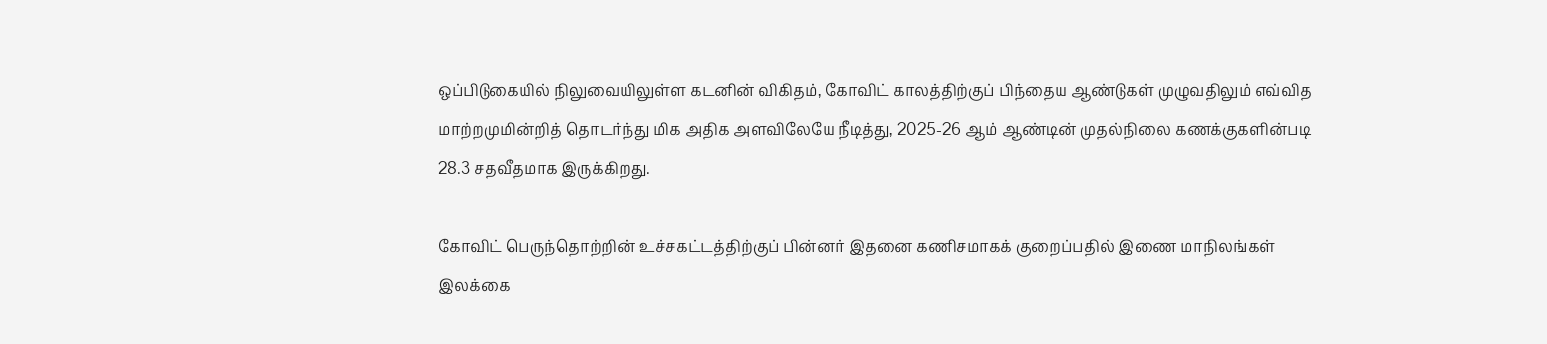ஒப்பிடுகையில் நிலுவையிலுள்ள கடனின் விகிதம், கோவிட் காலத்திற்குப் பிந்தைய ஆண்டுகள் முழுவதிலும் எவ்வித மாற்றமுமின்றித் தொடர்ந்து மிக அதிக அளவிலேயே நீடித்து, 2025-26 ஆம் ஆண்டின் முதல்நிலை கணக்குகளின்படி 28.3 சதவீதமாக இருக்கிறது.

கோவிட் பெருந்தொற்றின் உச்சகட்டத்திற்குப் பின்னர் இதனை கணிசமாகக் குறைப்பதில் இணை மாநிலங்கள் இலக்கை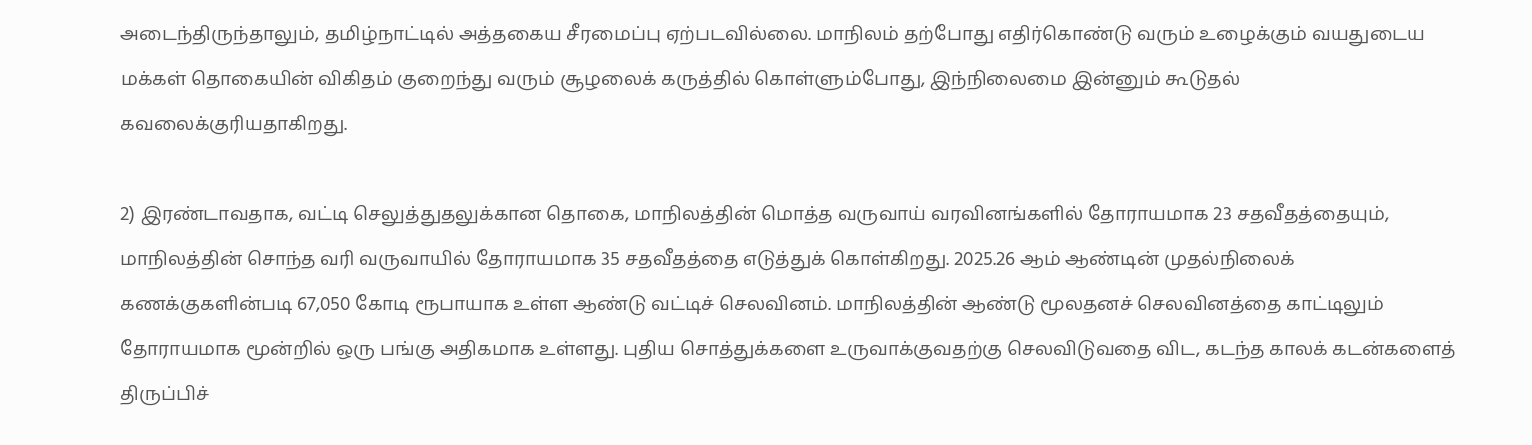அடைந்திருந்தாலும், தமிழ்நாட்டில் அத்தகைய சீரமைப்பு ஏற்படவில்லை. மாநிலம் தற்போது எதிர்கொண்டு வரும் உழைக்கும் வயதுடைய மக்கள் தொகையின் விகிதம் குறைந்து வரும் சூழலைக் கருத்தில் கொள்ளும்போது, இந்நிலைமை இன்னும் கூடுதல் கவலைக்குரியதாகிறது.

2) இரண்டாவதாக, வட்டி செலுத்துதலுக்கான தொகை, மாநிலத்தின் மொத்த வருவாய் வரவினங்களில் தோராயமாக 23 சதவீதத்தையும், மாநிலத்தின் சொந்த வரி வருவாயில் தோராயமாக 35 சதவீதத்தை எடுத்துக் கொள்கிறது. 2025.26 ஆம் ஆண்டின் முதல்நிலைக் கணக்குகளின்படி 67,050 கோடி ரூபாயாக உள்ள ஆண்டு வட்டிச் செலவினம். மாநிலத்தின் ஆண்டு மூலதனச் செலவினத்தை காட்டிலும் தோராயமாக மூன்றில் ஒரு பங்கு அதிகமாக உள்ளது. புதிய சொத்துக்களை உருவாக்குவதற்கு செலவிடுவதை விட, கடந்த காலக் கடன்களைத் திருப்பிச்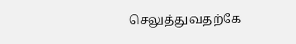செலுத்துவதற்கே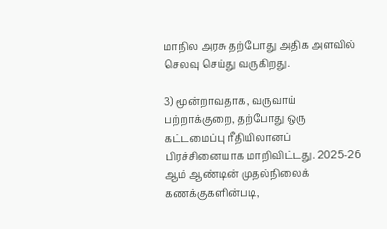மாநில அரசு தற்போது அதிக அளவில் செலவு செய்து வருகிறது.

3) மூன்றாவதாக, வருவாய் பற்றாக்குறை, தற்போது ஒரு கட்டமைப்பு ரீதியிலானப் பிரச்சினையாக மாறிவிட்டது. 2025-26 ஆம் ஆண்டின் முதல்நிலைக் கணக்குகளின்படி,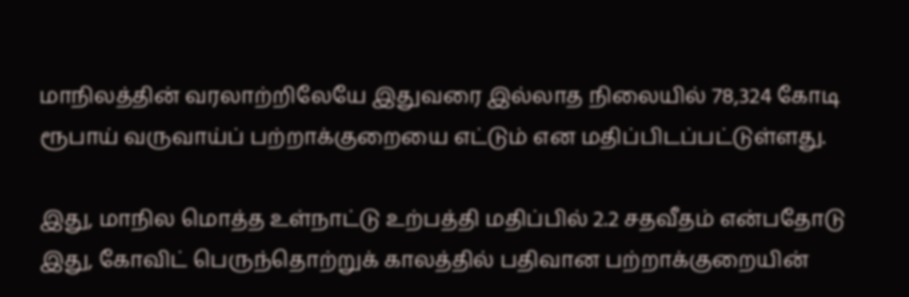மாநிலத்தின் வரலாற்றிலேயே இதுவரை இல்லாத நிலையில் 78,324 கோடி ரூபாய் வருவாய்ப் பற்றாக்குறையை எட்டும் என மதிப்பிடப்பட்டுள்ளது.

இது, மாநில மொத்த உள்நாட்டு உற்பத்தி மதிப்பில் 2.2 சதவீதம் என்பதோடு இது, கோவிட் பெருந்தொற்றுக் காலத்தில் பதிவான பற்றாக்குறையின்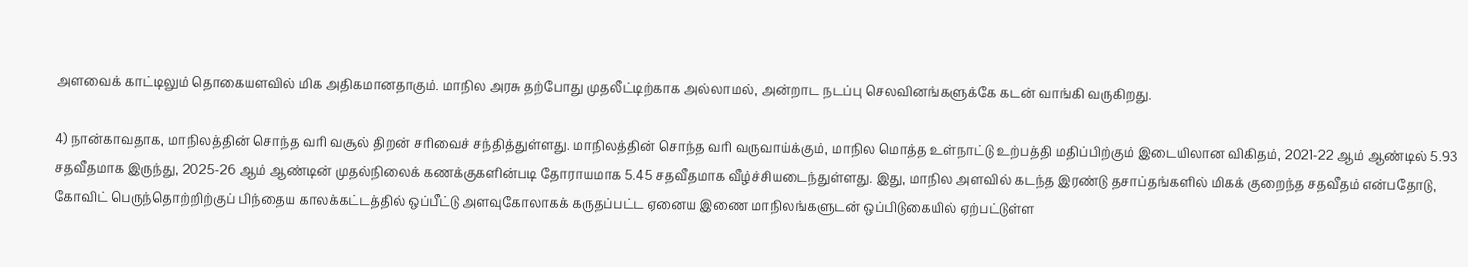அளவைக் காட்டிலும் தொகையளவில் மிக அதிகமானதாகும். மாநில அரசு தற்போது முதலீட்டிற்காக அல்லாமல், அன்றாட நடப்பு செலவினங்களுக்கே கடன் வாங்கி வருகிறது.

4) நான்காவதாக, மாநிலத்தின் சொந்த வரி வசூல் திறன் சரிவைச் சந்தித்துள்ளது. மாநிலத்தின் சொந்த வரி வருவாய்க்கும், மாநில மொத்த உள்நாட்டு உற்பத்தி மதிப்பிற்கும் இடையிலான விகிதம், 2021-22 ஆம் ஆண்டில் 5.93 சதவீதமாக இருந்து, 2025-26 ஆம் ஆண்டின் முதல்நிலைக் கணக்குகளின்படி தோராயமாக 5.45 சதவீதமாக வீழ்ச்சியடைந்துள்ளது. இது, மாநில அளவில் கடந்த இரண்டு தசாப்தங்களில் மிகக் குறைந்த சதவீதம் என்பதோடு, கோவிட் பெருந்தொற்றிற்குப் பிந்தைய காலக்கட்டத்தில் ஒப்பீட்டு அளவுகோலாகக் கருதப்பட்ட ஏனைய இணை மாநிலங்களுடன் ஒப்பிடுகையில் ஏற்பட்டுள்ள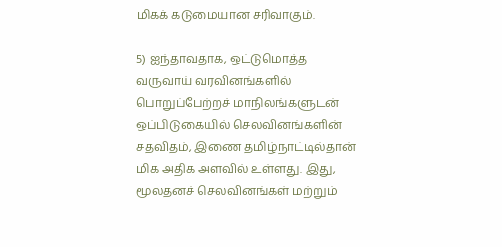மிகக் கடுமையான சரிவாகும்.

5) ஐந்தாவதாக, ஒட்டுமொத்த வருவாய் வரவினங்களில் பொறுப்பேற்றச் மாநிலங்களுடன் ஒப்பிடுகையில் செலவினங்களின் சதவிதம், இணை தமிழ்நாட்டில்தான் மிக அதிக அளவில் உள்ளது. இது, மூலதனச் செலவினங்கள் மற்றும்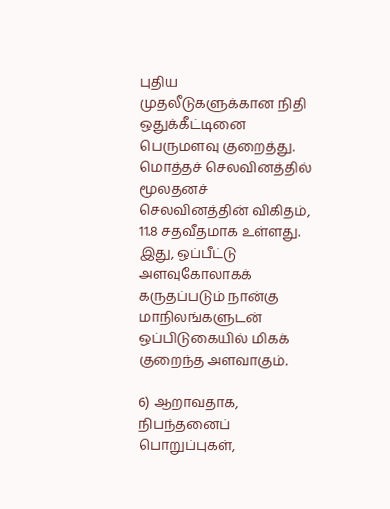புதிய முதலீடுகளுக்கான நிதி ஒதுக்கீட்டினை பெருமளவு குறைத்து. மொத்தச் செலவினத்தில் மூலதனச் செலவினத்தின் விகிதம், 11.8 சதவீதமாக உள்ளது. இது, ஒப்பீட்டு அளவுகோலாகக் கருதப்படும் நான்கு மாநிலங்களுடன் ஒப்பிடுகையில் மிகக் குறைந்த அளவாகும்.

6) ஆறாவதாக, நிபந்தனைப் பொறுப்புகள்,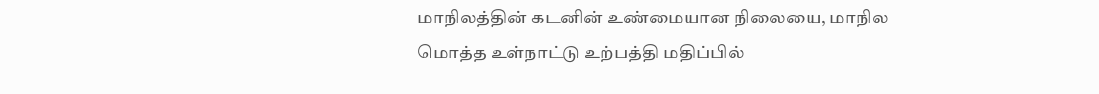மாநிலத்தின் கடனின் உண்மையான நிலையை, மாநில மொத்த உள்நாட்டு உற்பத்தி மதிப்பில்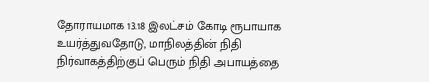தோராயமாக 13.18 இலட்சம் கோடி ரூபாயாக உயர்த்துவதோடு, மாநிலத்தின் நிதி நிர்வாகத்திற்குப் பெரும் நிதி அபாயத்தை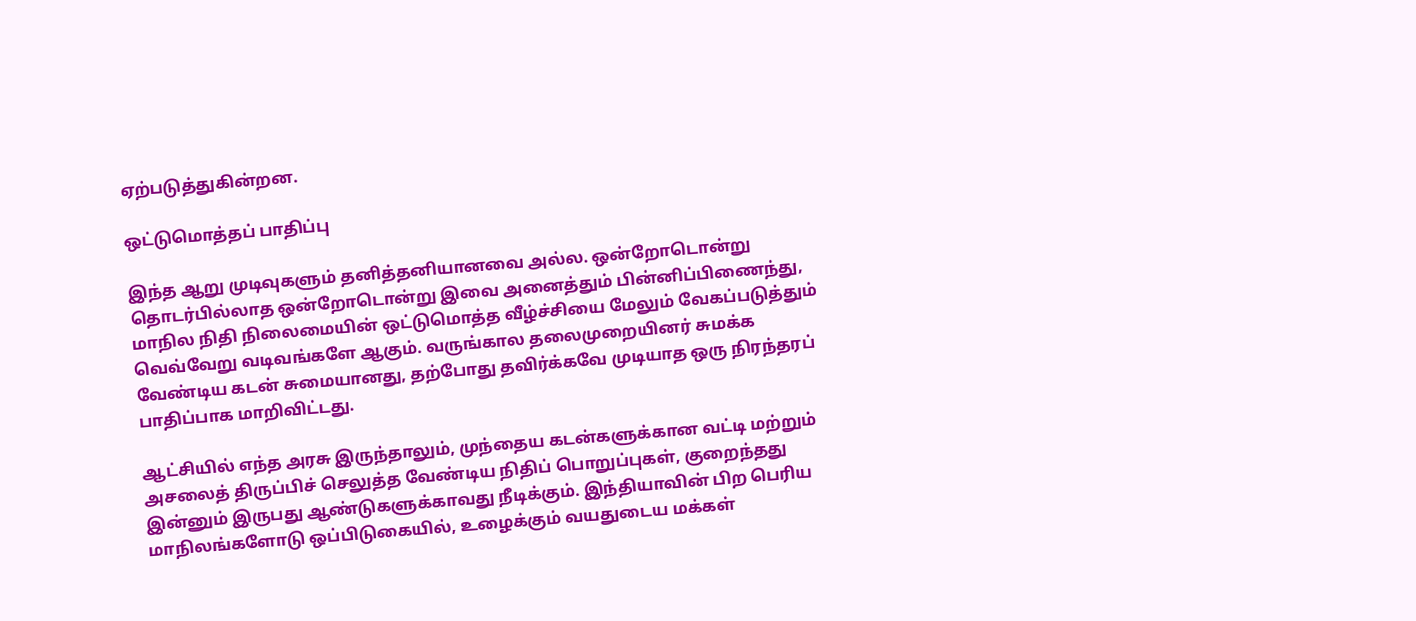ஏற்படுத்துகின்றன.

ஒட்டுமொத்தப் பாதிப்பு

இந்த ஆறு முடிவுகளும் தனித்தனியானவை அல்ல. ஒன்றோடொன்று தொடர்பில்லாத ஒன்றோடொன்று இவை அனைத்தும் பின்னிப்பிணைந்து, மாநில நிதி நிலைமையின் ஒட்டுமொத்த வீழ்ச்சியை மேலும் வேகப்படுத்தும் வெவ்வேறு வடிவங்களே ஆகும். வருங்கால தலைமுறையினர் சுமக்க வேண்டிய கடன் சுமையானது, தற்போது தவிர்க்கவே முடியாத ஒரு நிரந்தரப் பாதிப்பாக மாறிவிட்டது.

ஆட்சியில் எந்த அரசு இருந்தாலும், முந்தைய கடன்களுக்கான வட்டி மற்றும் அசலைத் திருப்பிச் செலுத்த வேண்டிய நிதிப் பொறுப்புகள், குறைந்தது இன்னும் இருபது ஆண்டுகளுக்காவது நீடிக்கும். இந்தியாவின் பிற பெரிய மாநிலங்களோடு ஒப்பிடுகையில், உழைக்கும் வயதுடைய மக்கள்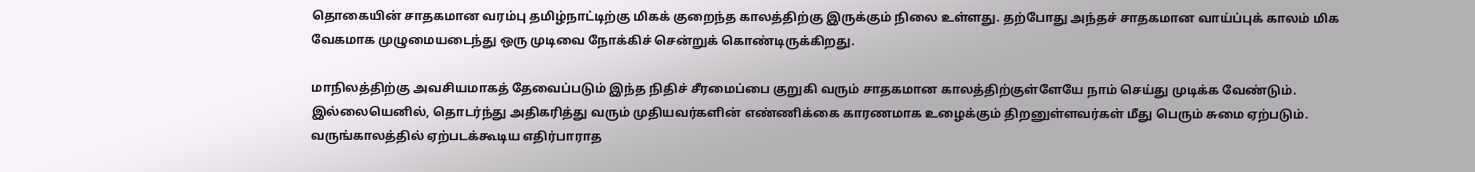தொகையின் சாதகமான வரம்பு தமிழ்நாட்டிற்கு மிகக் குறைந்த காலத்திற்கு இருக்கும் நிலை உள்ளது. தற்போது அந்தச் சாதகமான வாய்ப்புக் காலம் மிக வேகமாக முழுமையடைந்து ஒரு முடிவை நோக்கிச் சென்றுக் கொண்டிருக்கிறது.

மாநிலத்திற்கு அவசியமாகத் தேவைப்படும் இந்த நிதிச் சீரமைப்பை குறுகி வரும் சாதகமான காலத்திற்குள்ளேயே நாம் செய்து முடிக்க வேண்டும். இல்லையெனில், தொடர்ந்து அதிகரித்து வரும் முதியவர்களின் எண்ணிக்கை காரணமாக உழைக்கும் திறனுள்ளவர்கள் மீது பெரும் சுமை ஏற்படும். வருங்காலத்தில் ஏற்படக்கூடிய எதிர்பாராத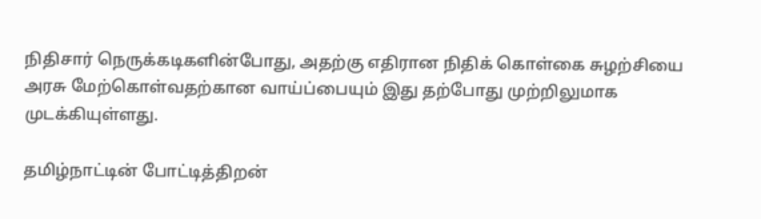நிதிசார் நெருக்கடிகளின்போது, அதற்கு எதிரான நிதிக் கொள்கை சுழற்சியை அரசு மேற்கொள்வதற்கான வாய்ப்பையும் இது தற்போது முற்றிலுமாக முடக்கியுள்ளது.

தமிழ்நாட்டின் போட்டித்திறன்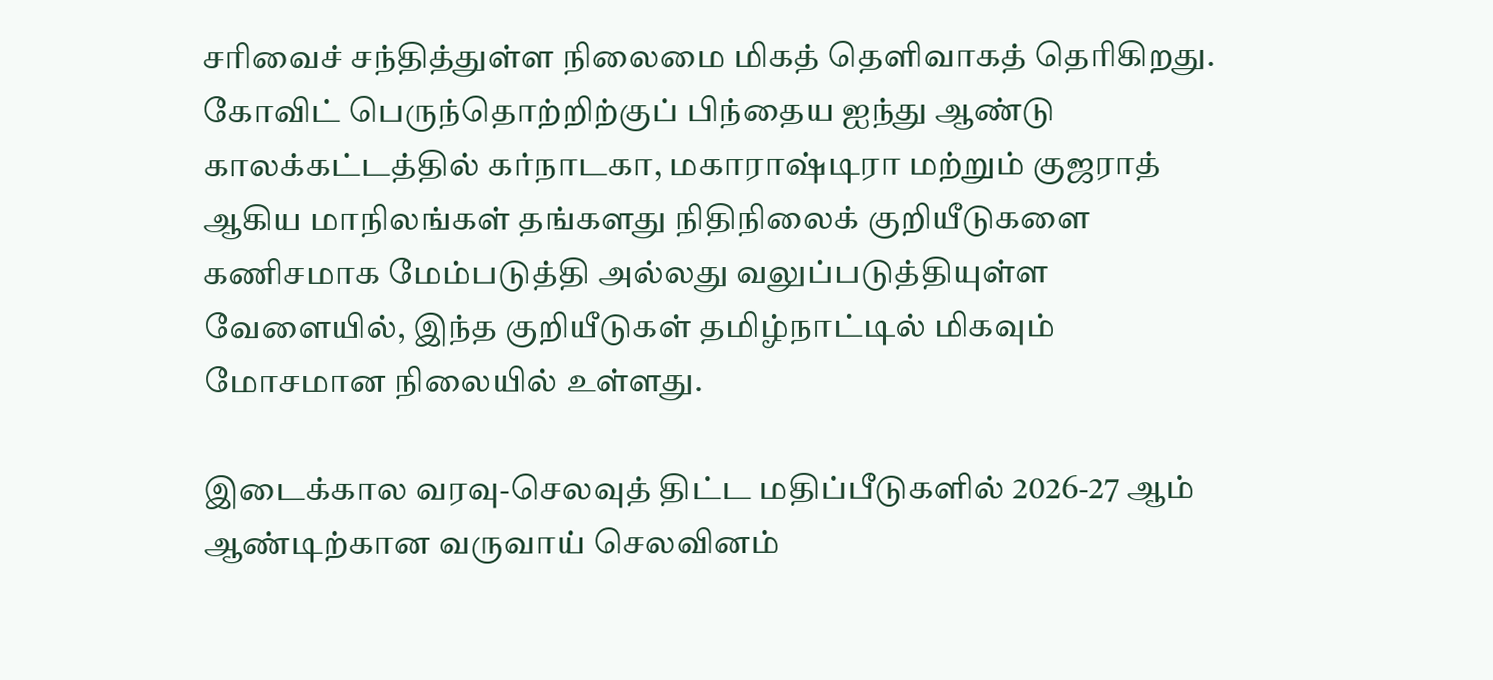சரிவைச் சந்தித்துள்ள நிலைமை மிகத் தெளிவாகத் தெரிகிறது. கோவிட் பெருந்தொற்றிற்குப் பிந்தைய ஐந்து ஆண்டு காலக்கட்டத்தில் கர்நாடகா, மகாராஷ்டிரா மற்றும் குஜராத் ஆகிய மாநிலங்கள் தங்களது நிதிநிலைக் குறியீடுகளை கணிசமாக மேம்படுத்தி அல்லது வலுப்படுத்தியுள்ள வேளையில், இந்த குறியீடுகள் தமிழ்நாட்டில் மிகவும் மோசமான நிலையில் உள்ளது.

இடைக்கால வரவு-செலவுத் திட்ட மதிப்பீடுகளில் 2026-27 ஆம் ஆண்டிற்கான வருவாய் செலவினம்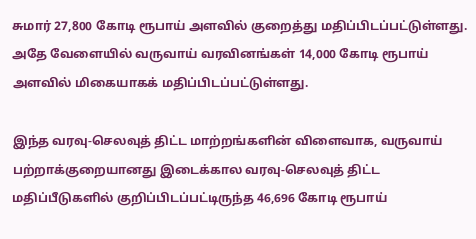சுமார் 27,800 கோடி ரூபாய் அளவில் குறைத்து மதிப்பிடப்பட்டுள்ளது. அதே வேளையில் வருவாய் வரவினங்கள் 14,000 கோடி ரூபாய் அளவில் மிகையாகக் மதிப்பிடப்பட்டுள்ளது.

இந்த வரவு-செலவுத் திட்ட மாற்றங்களின் விளைவாக, வருவாய் பற்றாக்குறையானது இடைக்கால வரவு-செலவுத் திட்ட மதிப்பீடுகளில் குறிப்பிடப்பட்டிருந்த 46,696 கோடி ரூபாய்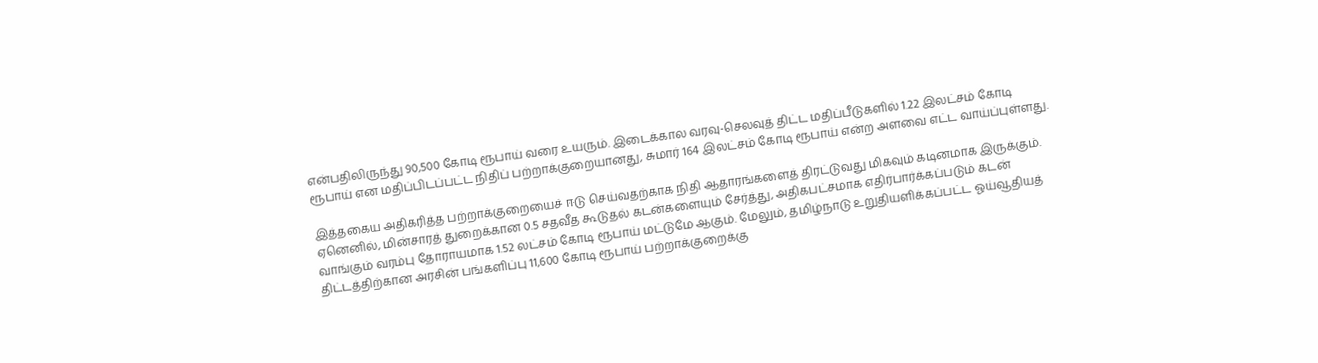என்பதிலிருந்து 90,500 கோடி ரூபாய் வரை உயரும். இடைக்கால வரவு-செலவுத் திட்ட மதிப்பீடுகளில் 1.22 இலட்சம் கோடி ரூபாய் என மதிப்பிடப்பட்ட நிதிப் பற்றாக்குறையானது, சுமார் 164 இலட்சம் கோடி ரூபாய் என்ற அளவை எட்ட வாய்ப்புள்ளது.

இத்தகைய அதிகரித்த பற்றாக்குறையைச் ஈடு செய்வதற்காக நிதி ஆதாரங்களைத் திரட்டுவது மிகவும் கடினமாக இருக்கும். ஏனெனில், மின்சாரத் துறைக்கான 0.5 சதவீத கூடுதல் கடன்களையும் சேர்த்து, அதிகபட்சமாக எதிர்பார்க்கப்படும் கடன் வாங்கும் வரம்பு தோராயமாக 1.52 லட்சம் கோடி ரூபாய் மட்டுமே ஆகும். மேலும், தமிழ்நாடு உறுதியளிக்கப்பட்ட ஓய்வூதியத் திட்டத்திற்கான அரசின் பங்களிப்பு 11,600 கோடி ரூபாய் பற்றாக்குறைக்கு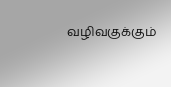வழிவகுக்கும்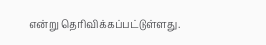என்று தெரிவிக்கப்பட்டுள்ளது.